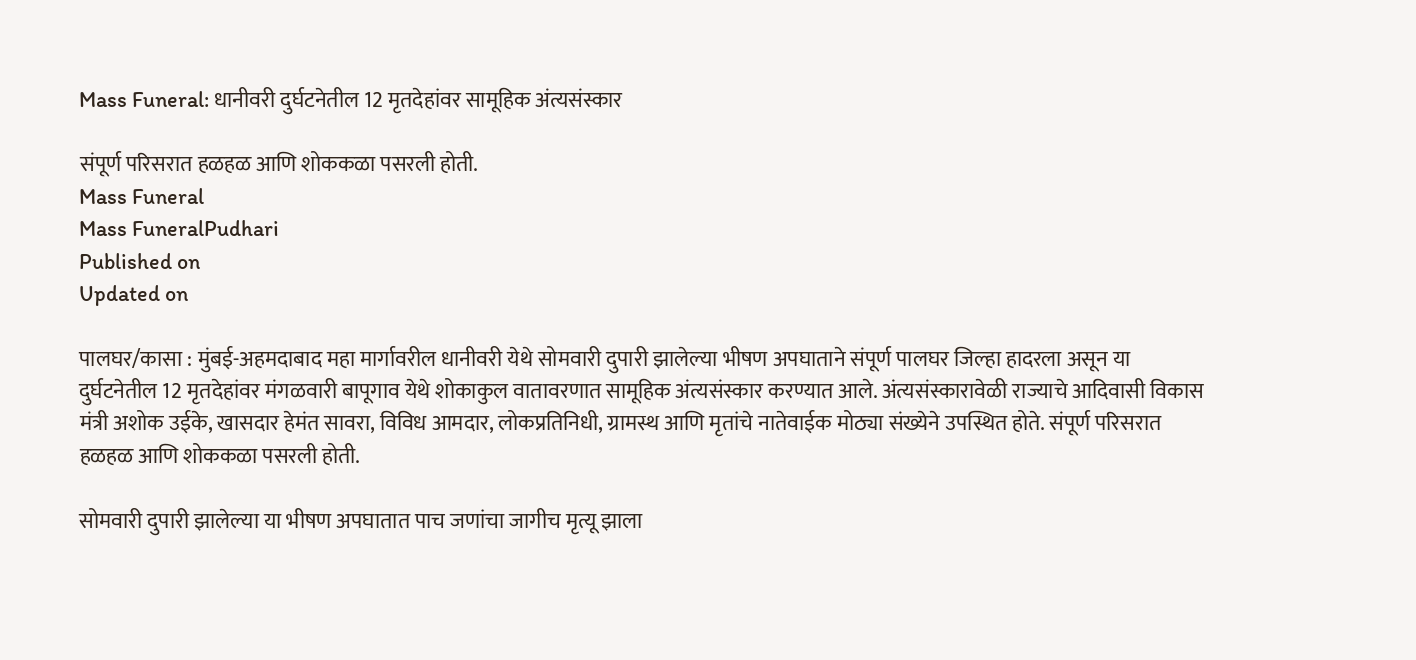Mass Funeral: धानीवरी दुर्घटनेतील 12 मृतदेहांवर सामूहिक अंत्यसंस्कार

संपूर्ण परिसरात हळहळ आणि शोककळा पसरली होती.
Mass Funeral
Mass FuneralPudhari
Published on
Updated on

पालघर/कासा : मुंबई-अहमदाबाद महा मार्गावरील धानीवरी येथे सोमवारी दुपारी झालेल्या भीषण अपघाताने संपूर्ण पालघर जिल्हा हादरला असून या दुर्घटनेतील 12 मृतदेहांवर मंगळवारी बापूगाव येथे शोकाकुल वातावरणात सामूहिक अंत्यसंस्कार करण्यात आले. अंत्यसंस्कारावेळी राज्याचे आदिवासी विकास मंत्री अशोक उईके, खासदार हेमंत सावरा, विविध आमदार, लोकप्रतिनिधी, ग्रामस्थ आणि मृतांचे नातेवाईक मोठ्या संख्येने उपस्थित होते. संपूर्ण परिसरात हळहळ आणि शोककळा पसरली होती.

सोमवारी दुपारी झालेल्या या भीषण अपघातात पाच जणांचा जागीच मृत्यू झाला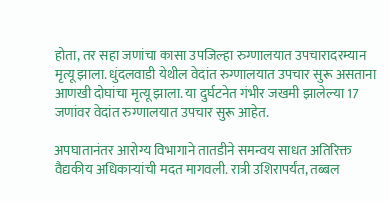होता, तर सहा जणांचा कासा उपजिल्हा रुग्णालयात उपचारादरम्यान मृत्यू झाला. धुंदलवाडी येथील वेदांत रुग्णालयात उपचार सुरू असताना आणखी दोघांचा मृत्यू झाला. या दुर्घटनेत गंभीर जखमी झालेल्या 17 जणांवर वेदांत रुग्णालयात उपचार सुरू आहेत.

अपघातानंतर आरोग्य विभागाने तातडीने समन्वय साधत अतिरिक्त वैद्यकीय अधिकाऱ्यांची मदत मागवली. रात्री उशिरापर्यंत, तब्बल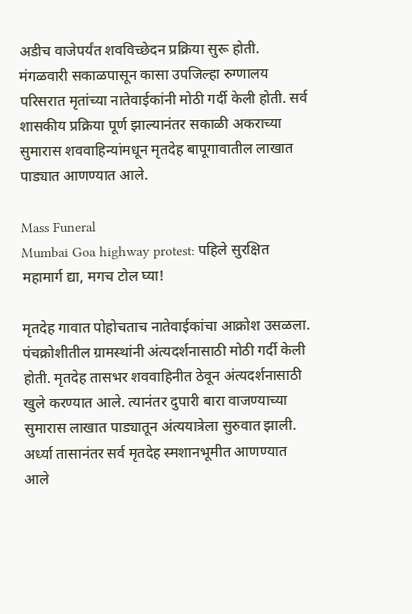अडीच वाजेपर्यंत शवविच्छेदन प्रक्रिया सुरू होती. मंगळवारी सकाळपासून कासा उपजिल्हा रुग्णालय परिसरात मृतांच्या नातेवाईकांनी मोठी गर्दी केली होती. सर्व शासकीय प्रक्रिया पूर्ण झाल्यानंतर सकाळी अकराच्या सुमारास शववाहिन्यांमधून मृतदेह बापूगावातील लाखात पाड्यात आणण्यात आले.

Mass Funeral
Mumbai Goa highway protest: पहिले सुरक्षित महामार्ग द्या, मगच टोल घ्या!

मृतदेह गावात पोहोचताच नातेवाईकांचा आक्रोश उसळला. पंचक्रोशीतील ग्रामस्थांनी अंत्यदर्शनासाठी मोठी गर्दी केली होती. मृतदेह तासभर शववाहिनीत ठेवून अंत्यदर्शनासाठी खुले करण्यात आले. त्यानंतर दुपारी बारा वाजण्याच्या सुमारास लाखात पाड्यातून अंत्ययात्रेला सुरुवात झाली. अर्ध्या तासानंतर सर्व मृतदेह स्मशानभूमीत आणण्यात आले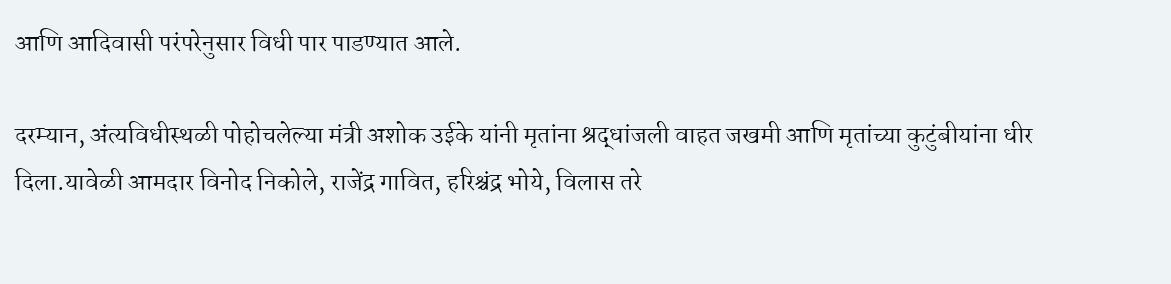आणि आदिवासी परंपरेनुसार विधी पार पाडण्यात आले.

दरम्यान, अंत्यविधीस्थळी पोहोचलेल्या मंत्री अशोक उईके यांनी मृतांना श्रद्धांजली वाहत जखमी आणि मृतांच्या कुटुंबीयांना धीर दिला.यावेळी आमदार विनोद निकोले, राजेंद्र गावित, हरिश्चंद्र भोये, विलास तरे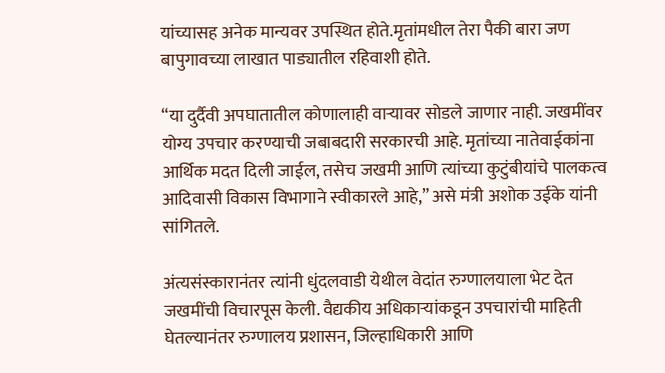यांच्यासह अनेक मान्यवर उपस्थित होते.मृतांमधील तेरा पैकी बारा जण बापुगावच्या लाखात पाड्यातील रहिवाशी होते.

“या दुर्दैवी अपघातातील कोणालाही वाऱ्यावर सोडले जाणार नाही. जखमींवर योग्य उपचार करण्याची जबाबदारी सरकारची आहे. मृतांच्या नातेवाईकांना आर्थिक मदत दिली जाईल, तसेच जखमी आणि त्यांच्या कुटुंबीयांचे पालकत्व आदिवासी विकास विभागाने स्वीकारले आहे,” असे मंत्री अशोक उईके यांनी सांगितले.

अंत्यसंस्कारानंतर त्यांनी धुंदलवाडी येथील वेदांत रुग्णालयाला भेट देत जखमींची विचारपूस केली. वैद्यकीय अधिकाऱ्यांकडून उपचारांची माहिती घेतल्यानंतर रुग्णालय प्रशासन, जिल्हाधिकारी आणि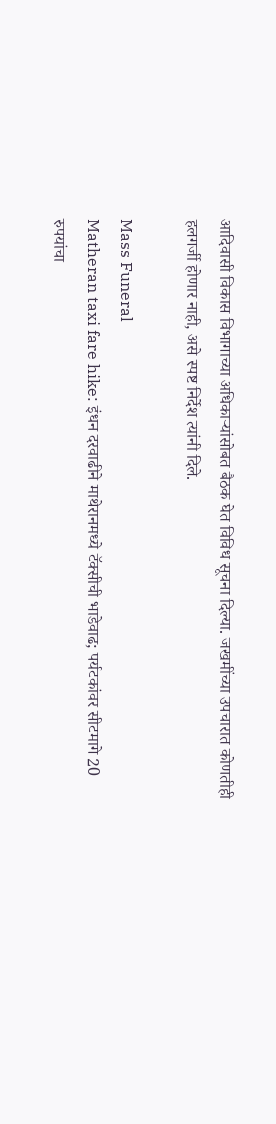आदिवासी विकास विभागाच्या अधिकाऱ्यांसोबत बैठक घेत विविध सूचना दिल्या. जखमींच्या उपचारात कोणतीही हलगर्जी होणार नाही, असे स्पष्ट निर्देश त्यांनी दिले.

Mass Funeral
Matheran taxi fare hike: इंधन दरवाढीने माथेरानमध्ये टॅक्सीची भाडेवाढ; पर्यटकांवर सीटमागे 20 रुपयांचा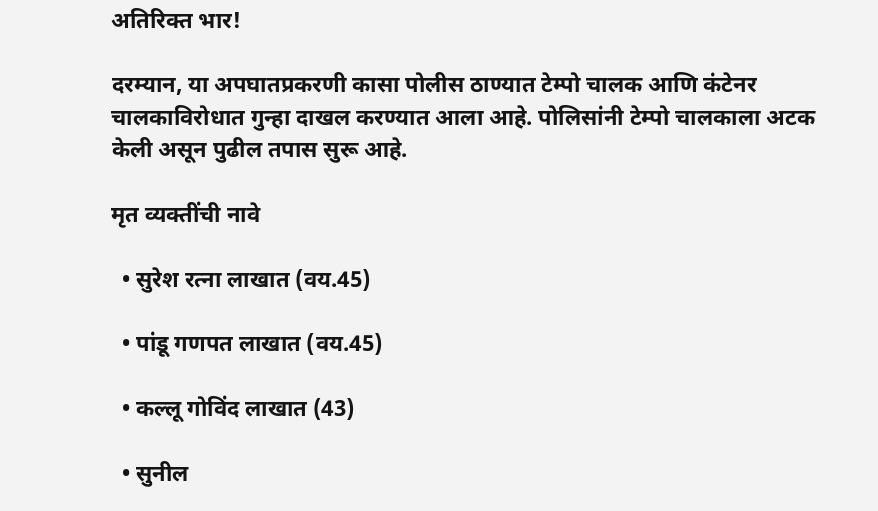अतिरिक्त भार!

दरम्यान, या अपघातप्रकरणी कासा पोलीस ठाण्यात टेम्पो चालक आणि कंटेनर चालकाविरोधात गुन्हा दाखल करण्यात आला आहे. पोलिसांनी टेम्पो चालकाला अटक केली असून पुढील तपास सुरू आहे.

मृत व्यक्तींची नावे

  • सुरेश रत्ना लाखात (वय.45)

  • पांडू गणपत लाखात (वय.45)

  • कल्लू गोविंद लाखात (43)

  • सुनील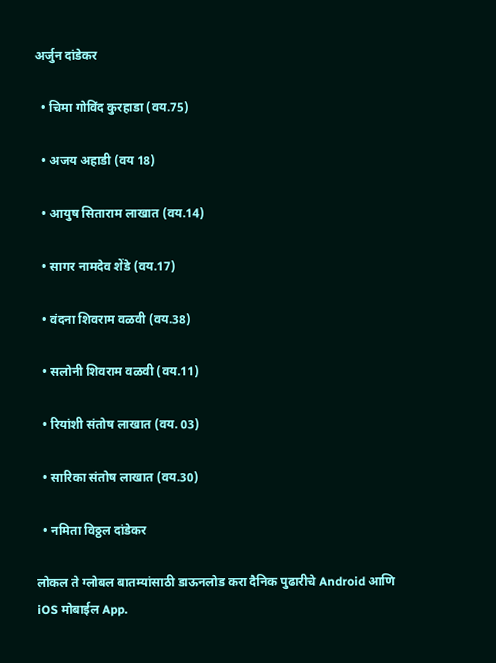अर्जुन दांडेकर

  • चिमा गोविंद कुरहाडा (वय.75)

  • अजय अहाडी (वय 18)

  • आयुष सिताराम लाखात (वय.14)

  • सागर नामदेव शेंडे (वय.17)

  • वंदना शिवराम वळवी (वय.38)

  • सलोनी शिवराम वळवी (वय.11)

  • रियांशी संतोष लाखात (वय. 03)

  • सारिका संतोष लाखात (वय.30)

  • नमिता विठ्ठल दांडेकर

लोकल ते ग्लोबल बातम्यांसाठी डाऊनलोड करा दैनिक पुढारीचे Android आणि iOS मोबाईल App.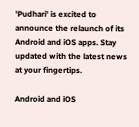'Pudhari' is excited to announce the relaunch of its Android and iOS apps. Stay updated with the latest news at your fingertips.

Android and iOS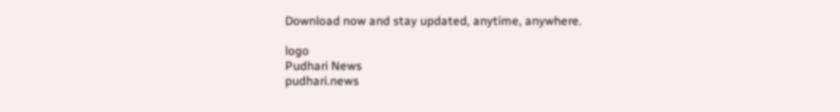Download now and stay updated, anytime, anywhere.

logo
Pudhari News
pudhari.news